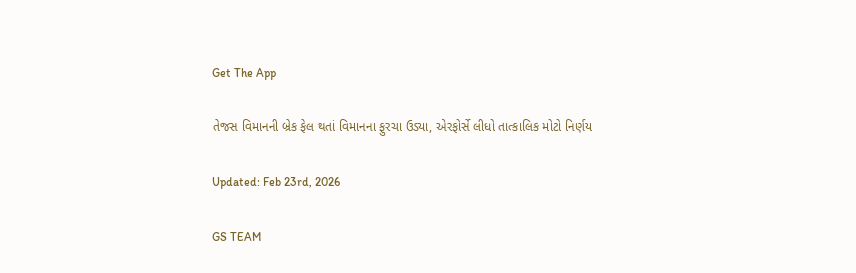Get The App

તેજસ વિમાનની બ્રેક ફેલ થતાં વિમાનના ફુરચા ઉડ્યા, એરફોર્સે લીધો તાત્કાલિક મોટો નિર્ણય

Updated: Feb 23rd, 2026

GS TEAM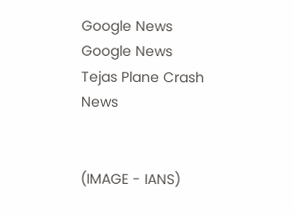Google News
Google News
Tejas Plane Crash News


(IMAGE - IANS)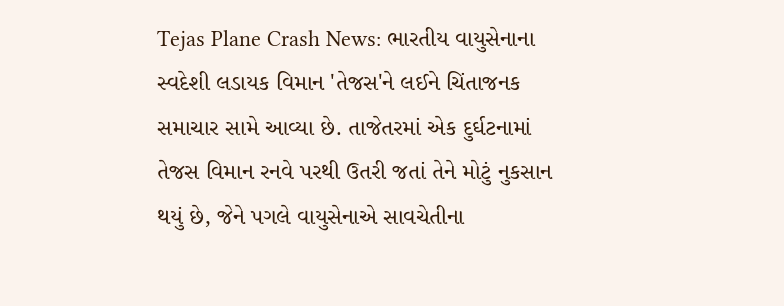Tejas Plane Crash News: ભારતીય વાયુસેનાના સ્વદેશી લડાયક વિમાન 'તેજસ'ને લઈને ચિંતાજનક સમાચાર સામે આવ્યા છે. તાજેતરમાં એક દુર્ઘટનામાં તેજસ વિમાન રનવે પરથી ઉતરી જતાં તેને મોટું નુકસાન થયું છે, જેને પગલે વાયુસેનાએ સાવચેતીના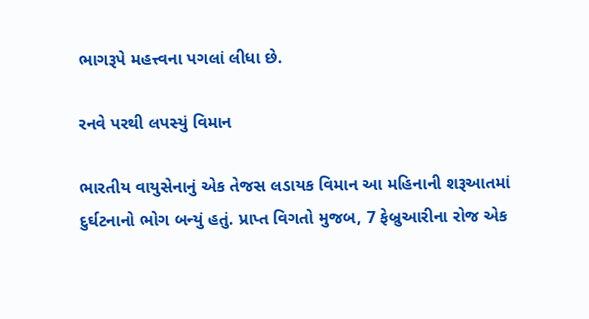ભાગરૂપે મહત્ત્વના પગલાં લીધા છે.

રનવે પરથી લપસ્યું વિમાન

ભારતીય વાયુસેનાનું એક તેજસ લડાયક વિમાન આ મહિનાની શરૂઆતમાં દુર્ઘટનાનો ભોગ બન્યું હતું. પ્રાપ્ત વિગતો મુજબ, 7 ફેબ્રુઆરીના રોજ એક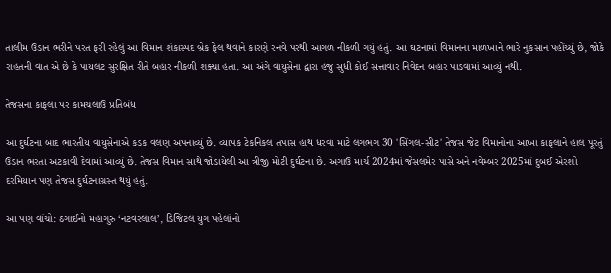તાલીમ ઉડાન ભરીને પરત ફરી રહેલું આ વિમાન શંકાસ્પદ બ્રેક ફેલ થવાને કારણે રનવે પરથી આગળ નીકળી ગયું હતું. આ ઘટનામાં વિમાનના માળખાને ભારે નુકસાન પહોંચ્યું છે, જોકે રાહતની વાત એ છે કે પાયલટ સુરક્ષિત રીતે બહાર નીકળી શક્યા હતા. આ અંગે વાયુસેના દ્વારા હજુ સુધી કોઈ સત્તાવાર નિવેદન બહાર પાડવામાં આવ્યું નથી.

તેજસના કાફલા પર કામચલાઉ પ્રતિબંધ

આ દુર્ઘટના બાદ ભારતીય વાયુસેનાએ કડક વલણ અપનાવ્યું છે. વ્યાપક ટેકનિકલ તપાસ હાથ ધરવા માટે લગભગ 30 'સિંગલ-સીટ' તેજસ જેટ વિમાનોના આખા કાફલાને હાલ પૂરતું ઉડાન ભરતા અટકાવી દેવામાં આવ્યું છે. તેજસ વિમાન સાથે જોડાયેલી આ ત્રીજી મોટી દુર્ઘટના છે. અગાઉ માર્ચ 2024માં જેસલમેર પાસે અને નવેમ્બર 2025માં દુબઈ એરશો દરમિયાન પણ તેજસ દુર્ઘટનાગ્રસ્ત થયું હતું.

આ પણ વાંચો: ઠગાઈનો મહાગુરુ ‘નટવરલાલ’, ડિજિટલ યુગ પહેલાંનો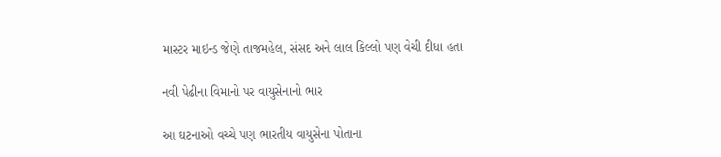માસ્ટર માઇન્ડ જેણે તાજમહેલ, સંસદ અને લાલ કિલ્લો પણ વેચી દીધા હતા

નવી પેઢીના વિમાનો પર વાયુસેનાનો ભાર

આ ઘટનાઓ વચ્ચે પણ ભારતીય વાયુસેના પોતાના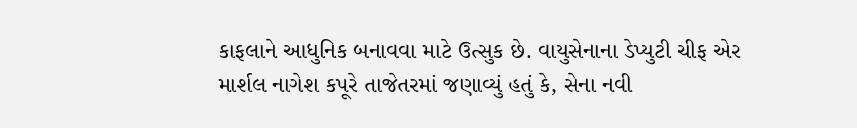કાફલાને આધુનિક બનાવવા માટે ઉત્સુક છે. વાયુસેનાના ડેપ્યુટી ચીફ એર માર્શલ નાગેશ કપૂરે તાજેતરમાં જણાવ્યું હતું કે, સેના નવી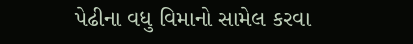પેઢીના વધુ વિમાનો સામેલ કરવા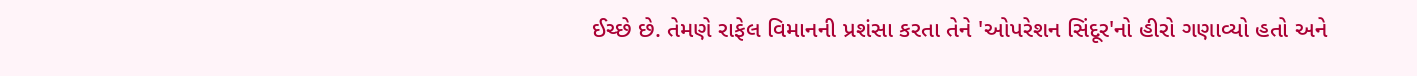ઈચ્છે છે. તેમણે રાફેલ વિમાનની પ્રશંસા કરતા તેને 'ઓપરેશન સિંદૂર'નો હીરો ગણાવ્યો હતો અને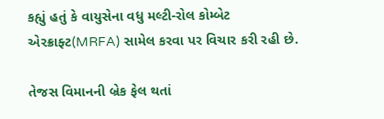કહ્યું હતું કે વાયુસેના વધુ મલ્ટી-રોલ કોમ્બેટ એરક્રાફ્ટ(MRFA) સામેલ કરવા પર વિચાર કરી રહી છે.

તેજસ વિમાનની બ્રેક ફેલ થતાં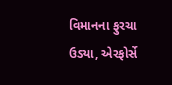વિમાનના ફુરચા ઉડ્યા, એરફોર્સે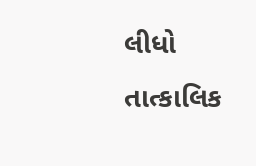લીધો તાત્કાલિક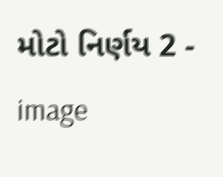મોટો નિર્ણય 2 - image